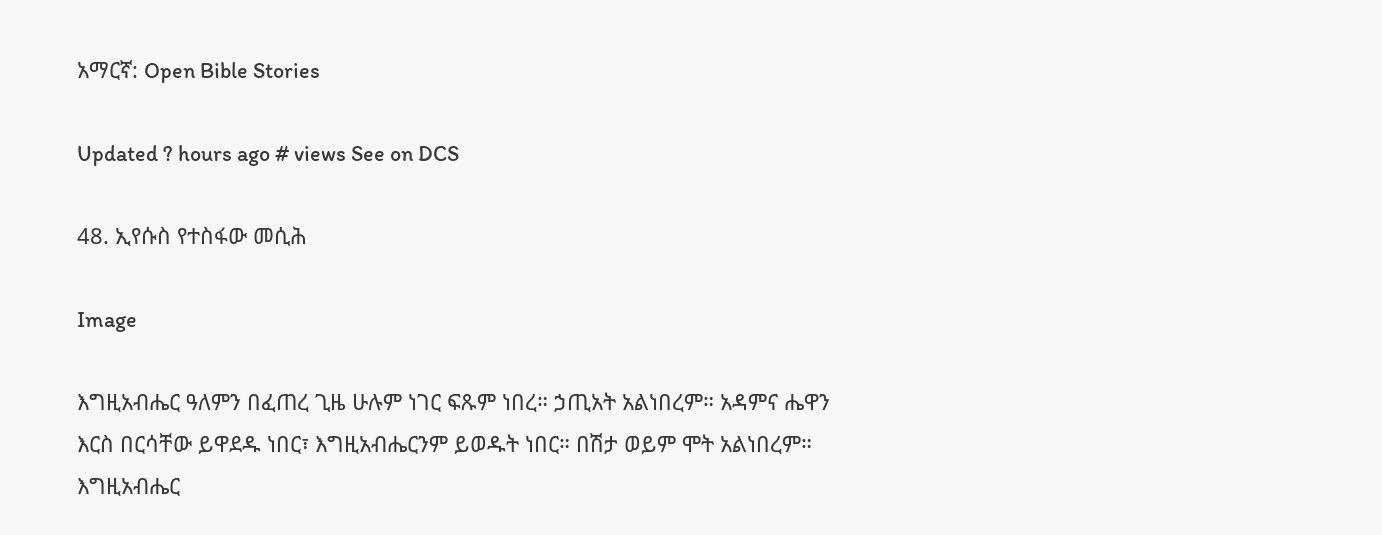አማርኛ: Open Bible Stories

Updated ? hours ago # views See on DCS

48. ኢየሱስ የተስፋው መሲሕ

Image

እግዚአብሔር ዓለምን በፈጠረ ጊዜ ሁሉም ነገር ፍጹም ነበረ። ኃጢአት አልነበረም። አዳምና ሔዋን እርስ በርሳቸው ይዋደዱ ነበር፣ እግዚአብሔርንም ይወዱት ነበር። በሽታ ወይም ሞት አልነበረም። እግዚአብሔር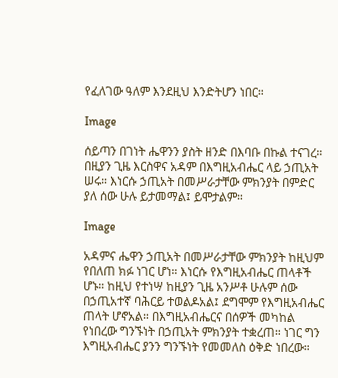የፈለገው ዓለም እንደዚህ እንድትሆን ነበር።

Image

ሰይጣን በገነት ሔዋንን ያስት ዘንድ በእባቡ በኩል ተናገረ። በዚያን ጊዜ እርስዋና አዳም በእግዚአብሔር ላይ ኃጢአት ሠሩ። እነርሱ ኃጢአት በመሥራታቸው ምክንያት በምድር ያለ ሰው ሁሉ ይታመማል፤ ይሞታልም።

Image

አዳምና ሔዋን ኃጢአት በመሥራታቸው ምክንያት ከዚህም የበለጠ ክፉ ነገር ሆነ። እነርሱ የእግዚአብሔር ጠላቶች ሆኑ። ከዚህ የተነሣ ከዚያን ጊዜ አንሥቶ ሁሉም ሰው በኃጢአተኛ ባሕርይ ተወልዶአል፤ ደግሞም የእግዚአብሔር ጠላት ሆኖአል። በእግዚአብሔርና በሰዎች መካከል የነበረው ግንኙነት በኃጢአት ምክንያት ተቋረጠ። ነገር ግን እግዚአብሔር ያንን ግንኙነት የመመለስ ዕቅድ ነበረው።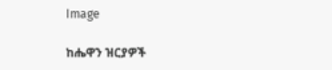Image

ከሔዋን ዝርያዎች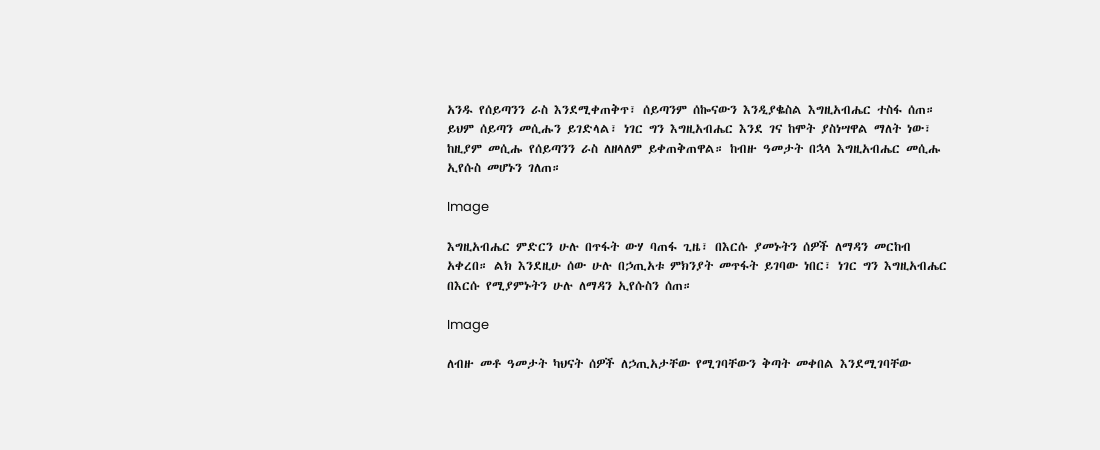አንዱ የሰይጣንን ራስ እንደሚቀጠቅጥ፣ ሰይጣንም ሰኰናውን እንዲያቈስል እግዚአብሔር ተስፋ ሰጠ። ይህም ሰይጣን መሲሑን ይገድላል፣ ነገር ግን እግዚአብሔር እንደ ገና ከሞት ያስነሣዋል ማለት ነው፣ ከዚያም መሲሑ የሰይጣንን ራስ ለዘላለም ይቀጠቅጠዋል። ከብዙ ዓመታት በኋላ እግዚአብሔር መሲሑ ኢየሱስ መሆኑን ገለጠ።

Image

እግዚአብሔር ምድርን ሁሉ በጥፋት ውሃ ባጠፋ ጊዜ፣ በእርሱ ያመኑትን ሰዎች ለማዳን መርከብ አቀረበ። ልክ እንደዚሁ ሰው ሁሉ በኃጢአቱ ምክንያት መጥፋት ይገባው ነበር፣ ነገር ግን እግዚአብሔር በእርሱ የሚያምኑትን ሁሉ ለማዳን ኢየሱስን ሰጠ።

Image

ለብዙ መቶ ዓመታት ካህናት ሰዎች ለኃጢአታቸው የሚገባቸውን ቅጣት መቀበል እንደሚገባቸው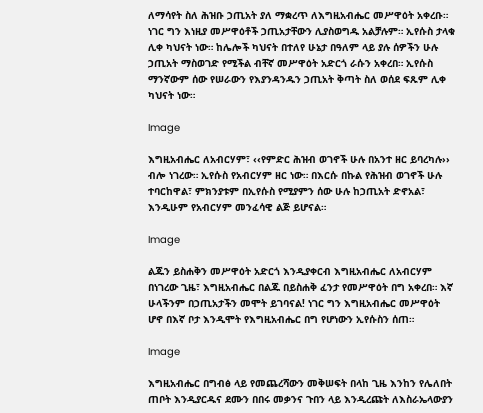ለማሳየት ስለ ሕዝቡ ኃጢአት ያለ ማቋረጥ ለእግዚአብሔር መሥዋዕት አቀረቡ። ነገር ግን እነዚያ መሥዋዕቶች ኃጢአታቸውን ሊያስወግዱ አልቻሉም። ኢየሱስ ታላቁ ሊቀ ካህናት ነው። ከሌሎች ካህናት በተለየ ሁኔታ በዓለም ላይ ያሉ ሰዎችን ሁሉ ኃጢአት ማስወገድ የሚችል ብቸኛ መሥዋዕት አድርጎ ራሱን አቀረበ። ኢየሱስ ማንኛውም ሰው የሠራውን የእያንዳንዱን ኃጢአት ቅጣት ስለ ወሰደ ፍጹም ሊቀ ካህናት ነው።

Image

እግዚአብሔር ለአብርሃም፣ ‹‹የምድር ሕዝብ ወገኖች ሁሉ በአንተ ዘር ይባረካሉ›› ብሎ ነገረው። ኢየሱስ የአብርሃም ዘር ነው። በእርሱ በኩል የሕዝብ ወገኖች ሁሉ ተባርከዋል፣ ምክንያቱም በኢየሱስ የሚያምን ሰው ሁሉ ከኃጢአት ድኖአል፣ እንዲሁም የአብርሃም መንፈሳዊ ልጅ ይሆናል።

Image

ልጁን ይስሐቅን መሥዋዕት አድርጎ እንዲያቀርብ እግዚአብሔር ለአብርሃም በነገረው ጊዜ፣ እግዚአብሔር በልጁ በይስሐቅ ፈንታ የመሥዋዕት በግ አቀረበ። እኛ ሁላችንም በኃጢአታችን መሞት ይገባናል! ነገር ግን እግዚአብሔር መሥዋዕት ሆኖ በእኛ ቦታ እንዲሞት የእግዚአብሔር በግ የሆነውን ኢየሱስን ሰጠ።

Image

እግዚአብሔር በግብፅ ላይ የመጨረሻውን መቅሠፍት በላከ ጊዜ እንከን የሌለበት ጠቦት እንዲያርዱና ደሙን በበሩ መቃንና ጉበን ላይ እንዲረጩት ለእስራኤላውያን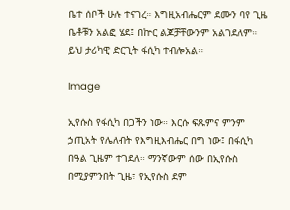ቤተ ሰቦች ሁሉ ተናገረ። እግዚአብሔርም ደሙን ባየ ጊዜ ቤቶቹን አልፎ ሄደ፤ በኵር ልጆቻቸውንም አልገደለም። ይህ ታሪካዊ ድርጊት ፋሲካ ተብሎአል።

Image

ኢየሱስ የፋሲካ በጋችን ነው። እርሱ ፍጹምና ምንም ኃጢአት የሌለብት የእግዚእብሔር በግ ነው፤ በፋሲካ በዓል ጊዜም ተገደለ። ማንኛውም ሰው በኢየሱስ በሚያምንበት ጊዜ፣ የኢየሱስ ደም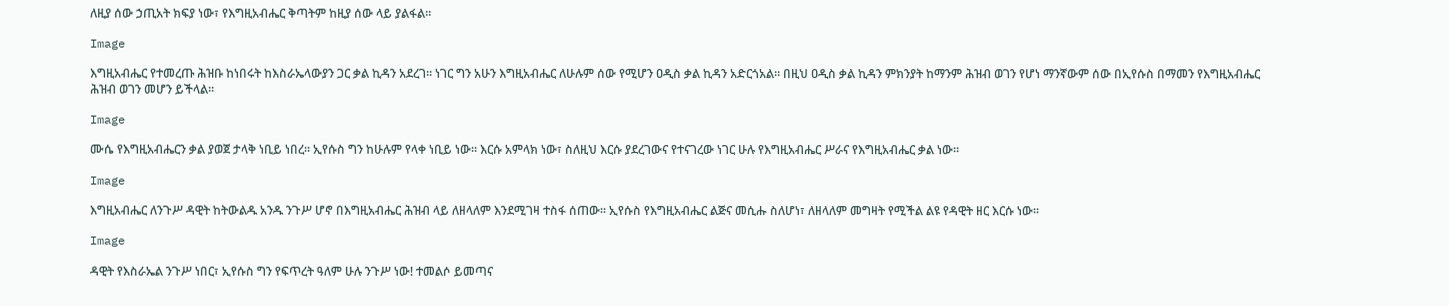ለዚያ ሰው ኃጢአት ክፍያ ነው፣ የእግዚአብሔር ቅጣትም ከዚያ ሰው ላይ ያልፋል።

Image

እግዚአብሔር የተመረጡ ሕዝቡ ከነበሩት ከእስራኤላውያን ጋር ቃል ኪዳን አደረገ። ነገር ግን አሁን እግዚአብሔር ለሁሉም ሰው የሚሆን ዐዲስ ቃል ኪዳን አድርጎአል። በዚህ ዐዲስ ቃል ኪዳን ምክንያት ከማንም ሕዝብ ወገን የሆነ ማንኛውም ሰው በኢየሱስ በማመን የእግዚአብሔር ሕዝብ ወገን መሆን ይችላል።

Image

ሙሴ የእግዚአብሔርን ቃል ያወጀ ታላቅ ነቢይ ነበረ። ኢየሱስ ግን ከሁሉም የላቀ ነቢይ ነው። እርሱ አምላክ ነው፣ ስለዚህ እርሱ ያደረገውና የተናገረው ነገር ሁሉ የእግዚአብሔር ሥራና የእግዚአብሔር ቃል ነው።

Image

እግዚአብሔር ለንጉሥ ዳዊት ከትውልዱ አንዱ ንጉሥ ሆኖ በእግዚአብሔር ሕዝብ ላይ ለዘላለም እንደሚገዛ ተስፋ ሰጠው። ኢየሱስ የእግዚአብሔር ልጅና መሲሑ ስለሆነ፣ ለዘላለም መግዛት የሚችል ልዩ የዳዊት ዘር እርሱ ነው።

Image

ዳዊት የእስራኤል ንጉሥ ነበር፣ ኢየሱስ ግን የፍጥረት ዓለም ሁሉ ንጉሥ ነው! ተመልሶ ይመጣና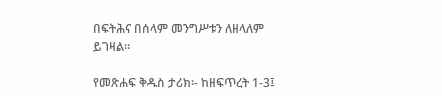በፍትሕና በሰላም መንግሥቱን ለዘላለም ይገዛል።

የመጽሐፍ ቅዱስ ታሪክ፡- ከዘፍጥረት 1-3፤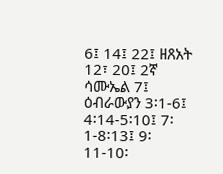6፤ 14፤ 22፤ ዘጸአት 12፣ 20፤ 2ኛ ሳሙኤል 7፤ ዕብራውያን 3፡1-6፤ 4፡14-5፡10፤ 7፡1-8፡13፤ 9፡11-10፡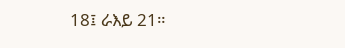18፤ ራእይ 21።